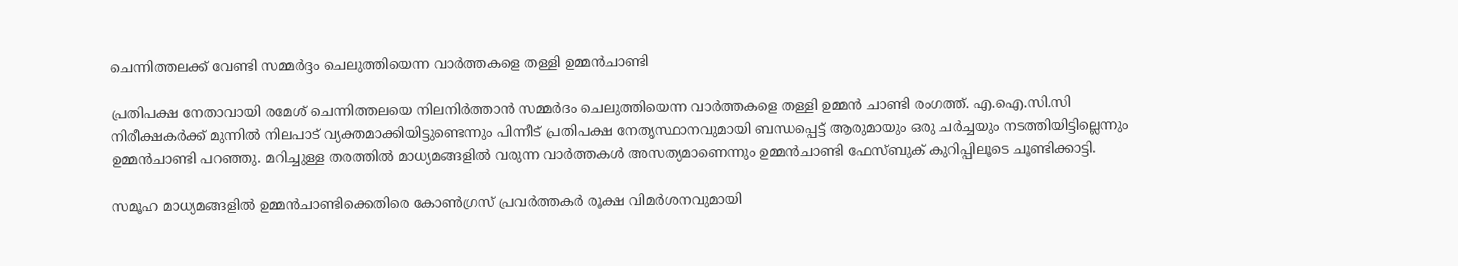ചെന്നിത്തലക്ക് വേണ്ടി സമ്മര്‍ദ്ദം ചെലുത്തിയെന്ന വാര്‍ത്തകളെ തള്ളി ഉമ്മന്‍ചാണ്ടി

പ്രതിപക്ഷ നേതാവായി രമേശ്‌ ചെന്നിത്തലയെ നിലനിര്‍ത്താന്‍ സമ്മര്‍ദം ചെലുത്തിയെന്ന വാര്‍ത്തകളെ തള്ളി ഉമ്മന്‍ ചാണ്ടി രംഗത്ത്. എ.ഐ.സി.സി നിരീക്ഷകര്‍ക്ക് മുന്നില്‍ നിലപാട് വ്യക്തമാക്കിയിട്ടുണ്ടെന്നും പിന്നീട് പ്രതിപക്ഷ നേതൃസ്ഥാനവുമായി ബന്ധപ്പെട്ട് ആരുമായും ഒരു ചര്‍ച്ചയും നടത്തിയിട്ടില്ലെന്നും ഉമ്മന്‍‌ചാണ്ടി പറഞ്ഞു. മറിച്ചുള്ള തരത്തില്‍ മാധ്യമങ്ങളില്‍ വരുന്ന വാര്‍ത്തകള്‍ അസത്യമാണെന്നും ഉമ്മന്‍ചാണ്ടി ഫേസ്ബുക് കുറിപ്പിലൂടെ ചൂണ്ടിക്കാട്ടി.

സമൂഹ മാധ്യമങ്ങളില്‍ ഉമ്മന്‍ചാണ്ടിക്കെതിരെ കോണ്‍ഗ്രസ് പ്രവര്‍ത്തകര്‍ രൂക്ഷ വിമര്‍ശനവുമായി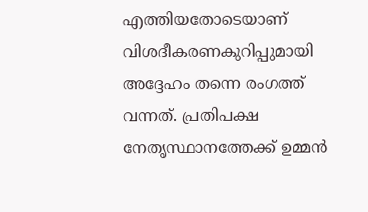എത്തിയതോടെയാണ് വിശദീകരണകുറിപ്പുമായി അദ്ദേഹം തന്നെ രംഗത്ത്‌ വന്നത്. പ്രതിപക്ഷ നേതൃസ്ഥാനത്തേക്ക് ഉമ്മന്‍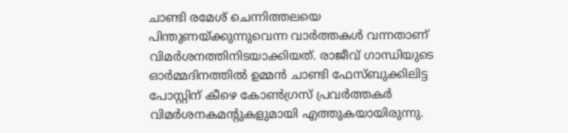ചാണ്ടി രമേശ് ചെന്നിത്തലയെ പിന്തുണയ്ക്കുന്നുവെന്ന വാര്‍ത്തകള്‍ വന്നതാണ് വിമര്‍ശനത്തിനിടയാക്കിയത്. രാജീവ് ഗാന്ധിയുടെ ഓര്‍മ്മദിനത്തില്‍ ഉമ്മന്‍ ചാണ്ടി ഫേസ്ബുക്കിലിട്ട പോസ്റ്റിന് കീഴെ കോണ്‍ഗ്രസ് പ്രവര്‍ത്തകര്‍ വിമര്‍ശനകമന്‍റുകളുമായി എത്തുകയായിരുന്നു.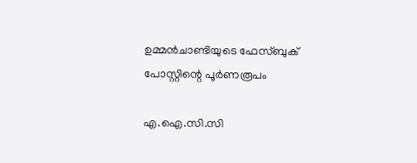ഉമ്മന്‍ചാണ്ടിയുടെ ഫേസ്ബുക് പോസ്റ്റിന്റെ പൂര്‍ണരൂപം

എ.ഐ.സി.സി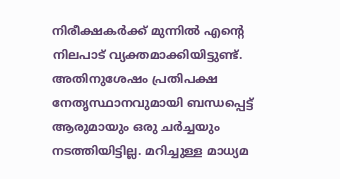നിരീക്ഷകര്‍ക്ക് മുന്നില്‍ എന്റെ നിലപാട് വ്യക്തമാക്കിയിട്ടുണ്ട്. അതിനുശേഷം പ്രതിപക്ഷ നേതൃസ്ഥാനവുമായി ബന്ധപ്പെട്ട് ആരുമായും ഒരു ചര്‍ച്ചയും നടത്തിയിട്ടില്ല. മറിച്ചുള്ള മാധ്യമ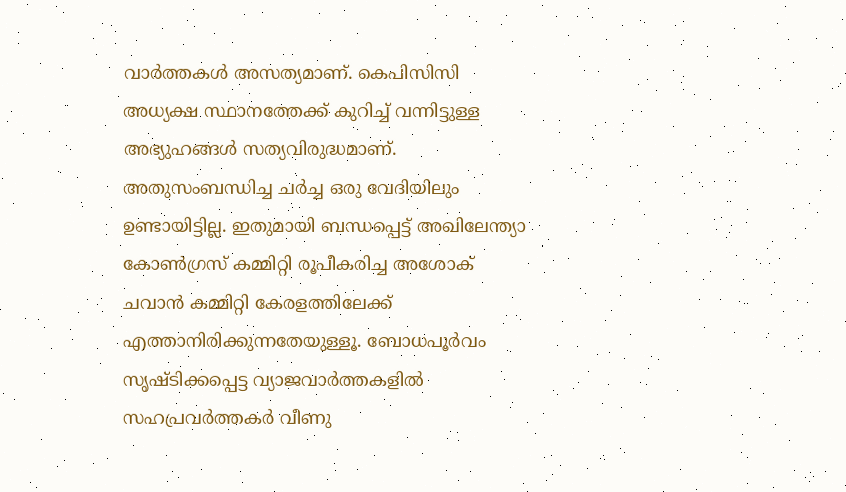വാര്‍ത്തകള്‍ അസത്യമാണ്. കെപിസിസി അധ്യക്ഷ സ്ഥാനത്തേക്ക് കുറിച്ച്‌ വന്നിട്ടുള്ള അഭ്യുഹങ്ങള്‍ സത്യവിരുദ്ധമാണ്. അതുസംബന്ധിച്ച ചര്‍ച്ച ഒരു വേദിയിലും ഉണ്ടായിട്ടില്ല. ഇതുമായി ബന്ധപ്പെട്ട് അഖിലേന്ത്യാ കോണ്‍ഗ്രസ് കമ്മിറ്റി രൂപീകരിച്ച അശോക് ചവാന്‍ കമ്മിറ്റി കേരളത്തിലേക്ക് എത്താനിരിക്കുന്നതേയുള്ളൂ. ബോധപൂര്‍വം സൃഷ്ടിക്കപ്പെട്ട വ്യാജവാര്‍ത്തകളില്‍ സഹപ്രവര്‍ത്തകര്‍ വീണു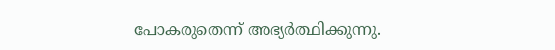പോകരുതെന്ന് അഭ്യര്‍ത്ഥിക്കുന്നു.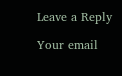Leave a Reply

Your email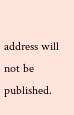address will not be published.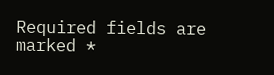Required fields are marked *